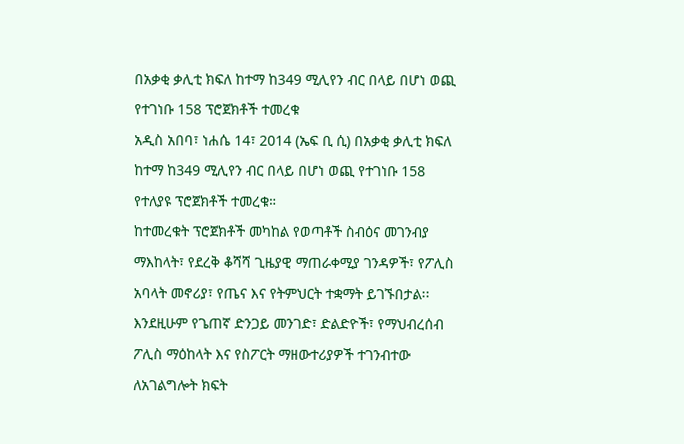በአቃቂ ቃሊቲ ክፍለ ከተማ ከ349 ሚሊየን ብር በላይ በሆነ ወጪ የተገነቡ 158 ፕሮጀክቶች ተመረቁ
አዲስ አበባ፣ ነሐሴ 14፣ 2014 (ኤፍ ቢ ሲ) በአቃቂ ቃሊቲ ክፍለ ከተማ ከ349 ሚሊየን ብር በላይ በሆነ ወጪ የተገነቡ 158 የተለያዩ ፕሮጀክቶች ተመረቁ።
ከተመረቁት ፕሮጀክቶች መካከል የወጣቶች ስብዕና መገንብያ ማእከላት፣ የደረቅ ቆሻሻ ጊዜያዊ ማጠራቀሚያ ገንዳዎች፣ የፖሊስ አባላት መኖሪያ፣ የጤና እና የትምህርት ተቋማት ይገኙበታል፡፡
እንደዚሁም የጌጠኛ ድንጋይ መንገድ፣ ድልድዮች፣ የማህብረሰብ ፖሊስ ማዕከላት እና የስፖርት ማዘውተሪያዎች ተገንብተው ለአገልግሎት ክፍት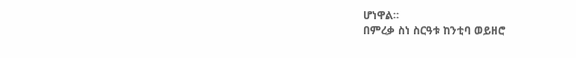ሆነዋል።
በምረቃ ስነ ስርዓቱ ከንቲባ ወይዘሮ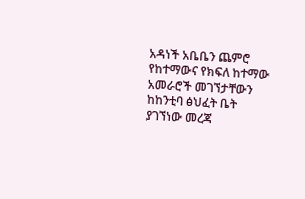አዳነች አቤቤን ጨምሮ የከተማውና የክፍለ ከተማው አመራሮች መገኘታቸውን ከከንቲባ ፅህፈት ቤት ያገኘነው መረጃ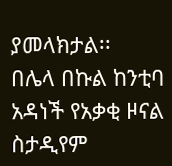ያመላክታል፡፡
በሌላ በኩል ከንቲባ አዳነች የአቃቂ ዞናል ስታዲየም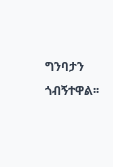ግንባታን ጎብኝተዋል፡፡